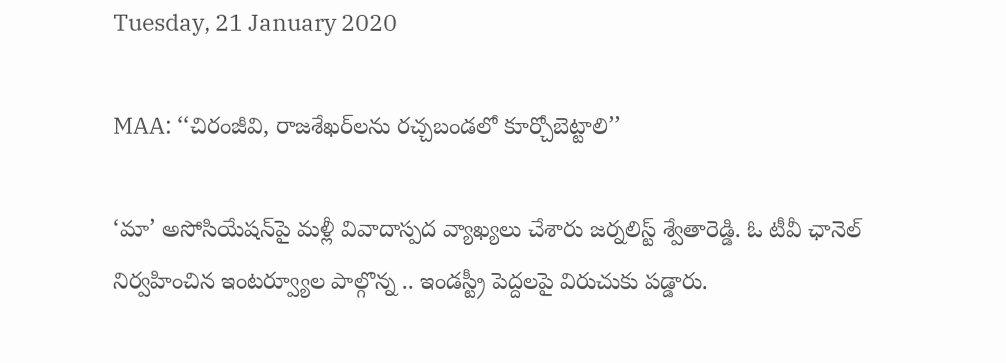Tuesday, 21 January 2020

MAA: ‘‘చిరంజీవి, రాజశేఖర్‌లను రచ్చబండలో కూర్చోబెట్టాలి’’

‘మా’ అసోసియేషన్‌పై మళ్లీ వివాదాస్పద వ్యాఖ్యలు చేశారు జర్నలిస్ట్ శ్వేతారెడ్డి. ఓ టీవీ ఛానెల్ నిర్వహించిన ఇంటర్వ్యూల పాల్గొన్న .. ఇండస్ట్రీ పెద్దలపై విరుచుకు పడ్డారు.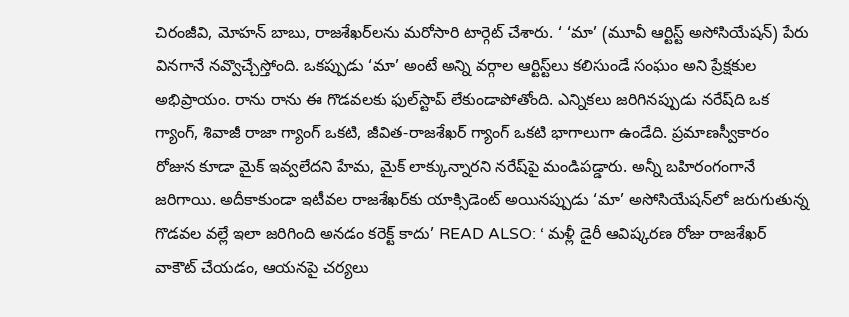చిరంజీవి, మోహన్ బాబు, రాజశేఖర్‌లను మరోసారి టార్గెట్ చేశారు. ‘ ‘మా’ (మూవీ ఆర్టిస్ట్ అసోసియేషన్) పేరు వినగానే నవ్వొచ్చేస్తోంది. ఒకప్పుడు ‘మా’ అంటే అన్ని వర్గాల ఆర్టిస్ట్‌లు కలిసుండే సంఘం అని ప్రేక్షకుల అభిప్రాయం. రాను రాను ఈ గొడవలకు ఫుల్‌స్టాప్ లేకుండాపోతోంది. ఎన్నికలు జరిగినప్పుడు నరేష్‌ది ఒక గ్యాంగ్, శివాజీ రాజా గ్యాంగ్ ఒకటి, జీవిత-రాజశేఖర్ గ్యాంగ్ ఒకటి భాగాలుగా ఉండేది. ప్రమాణస్వీకారం రోజున కూడా మైక్ ఇవ్వలేదని హేమ, మైక్ లాక్కున్నారని నరేష్‌పై మండిపడ్డారు. అన్నీ బహిరంగంగానే జరిగాయి. అదీకాకుండా ఇటీవల రాజశేఖర్‌కు యాక్సిడెంట్ అయినప్పుడు ‘మా’ అసోసియేషన్‌లో జరుగుతున్న గొడవల వల్లే ఇలా జరిగింది అనడం కరెక్ట్ కాదు’ READ ALSO: ‘ మళ్లీ డైరీ ఆవిష్కరణ రోజు రాజశేఖర్ వాకౌట్ చేయడం, ఆయనపై చర్యలు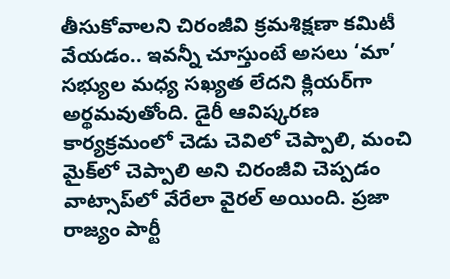తీసుకోవాలని చిరంజీవి క్రమశిక్షణా కమిటీ వేయడం.. ఇవన్నీ చూస్తుంటే అసలు ‘మా’ సభ్యుల మధ్య సఖ్యత లేదని క్లియర్‌గా అర్థమవుతోంది. డైరీ ఆవిష్కరణ కార్యక్రమంలో చెడు చెవిలో చెప్పాలి, మంచి మైక్‌లో చెప్పాలి అని చిరంజీవి చెప్పడం వాట్సాప్‌లో వేరేలా వైరల్ అయింది. ప్రజా రాజ్యం పార్టీ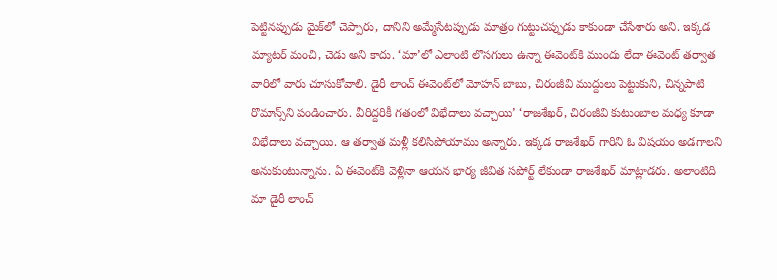పెట్టినప్పుడు మైక్‌లో చెప్పారు, దానిని అమ్మేసేటప్పుడు మాత్రం గుట్టుచప్పుడు కాకుండా చేసేశారు అని. ఇక్కడ మ్యాటర్ మంచి, చెడు అని కాదు. ‘మా’లో ఎలాంటి లొసగులు ఉన్నా ఈవెంట్‌కి ముందు లేదా ఈవెంట్ తర్వాత వారిలో వారు చూసుకోవాలి. డైరీ లాంచ్ ఈవెంట్‌లో మోహన్ బాబు, చిరంజీవి ముద్దులు పెట్టుకుని, చిన్నపాటి రొమాన్స్‌ని పండించారు. వీరిద్దరికీ గతంలో విభేదాలు వచ్చాయి’ ‘రాజశేఖర్, చిరంజీవి కుటుంబాల మధ్య కూడా విభేదాలు వచ్చాయి. ఆ తర్వాత మళ్లీ కలిసిపోయాము అన్నారు. ఇక్కడ రాజశేఖర్ గారిని ఓ విషయం అడగాలని అనుకుంటున్నాను. ఏ ఈవెంట్‌కి వెళ్లినా ఆయన భార్య జీవిత సపోర్ట్ లేకుండా రాజశేఖర్ మాట్లాడరు. అలాంటిది మా డైరీ లాంచ్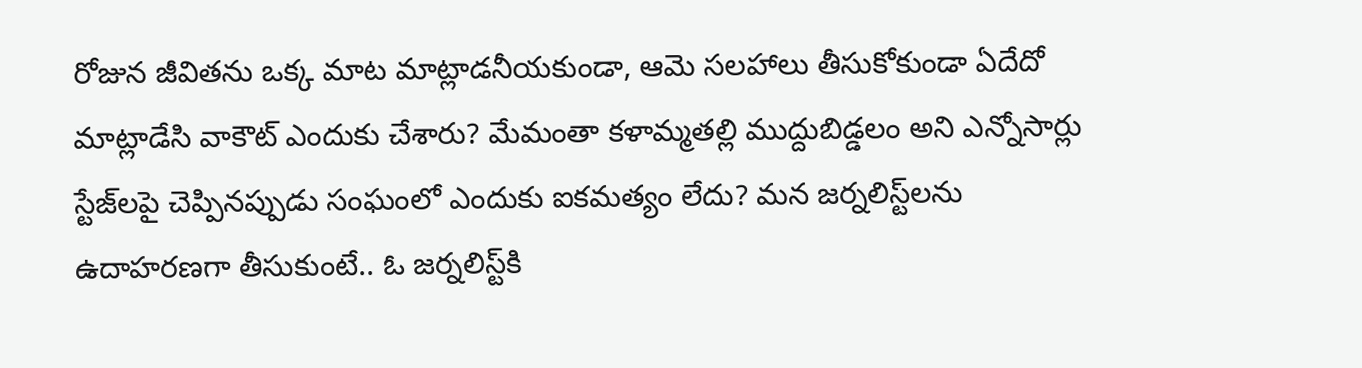రోజున జీవితను ఒక్క మాట మాట్లాడనీయకుండా, ఆమె సలహాలు తీసుకోకుండా ఏదేదో మాట్లాడేసి వాకౌట్ ఎందుకు చేశారు? మేమంతా కళామ్మతల్లి ముద్దుబిడ్డలం అని ఎన్నోసార్లు స్టేజ్‌లపై చెప్పినప్పుడు సంఘంలో ఎందుకు ఐకమత్యం లేదు? మన జర్నలిస్ట్‌లను ఉదాహరణగా తీసుకుంటే.. ఓ జర్నలిస్ట్‌కి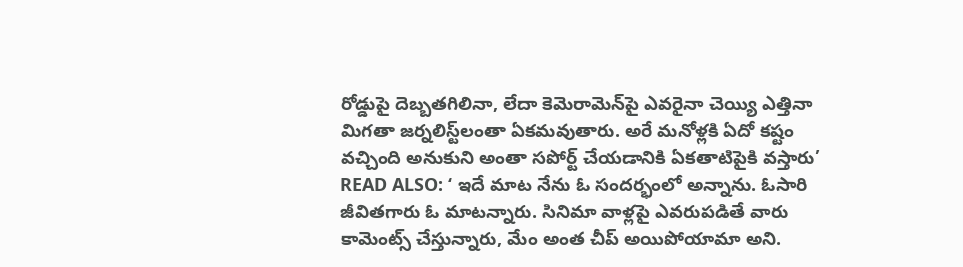రోడ్డుపై దెబ్బతగిలినా, లేదా కెమెరామెన్‌పై ఎవరైనా చెయ్యి ఎత్తినా మిగతా జర్నలిస్ట్‌లంతా ఏకమవుతారు. అరే మనోళ్లకి ఏదో కష్టం వచ్చింది అనుకుని అంతా సపోర్ట్ చేయడానికి ఏకతాటిపైకి వస్తారు’ READ ALSO: ‘ ఇదే మాట నేను ఓ సందర్భంలో అన్నాను. ఓసారి జీవితగారు ఓ మాటన్నారు. సినిమా వాళ్లపై ఎవరుపడితే వారు కామెంట్స్ చేస్తున్నారు, మేం అంత చీప్ అయిపోయామా అని.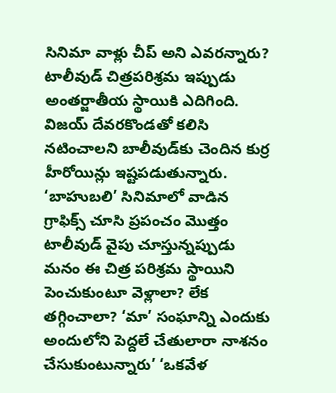సినిమా వాళ్లు చీప్ అని ఎవరన్నారు? టాలీవుడ్ చిత్రపరిశ్రమ ఇప్పుడు అంతర్జాతీయ స్థాయికి ఎదిగింది. విజయ్ దేవరకొండతో కలిసి నటించాలని బాలీవుడ్‌కు చెందిన కుర్ర హీరోయిన్లు ఇష్టపడుతున్నారు. ‘బాహుబలి’ సినిమాలో వాడిన గ్రాఫిక్స్ చూసి ప్రపంచం మొత్తం టాలీవుడ్ వైపు చూస్తున్నప్పుడు మనం ఈ చిత్ర పరిశ్రమ స్థాయిని పెంచుకుంటూ వెళ్లాలా? లేక తగ్గించాలా? ‘మా’ సంఘాన్ని ఎందుకు అందులోని పెద్దలే చేతులారా నాశనం చేసుకుంటున్నారు’ ‘ఒకవేళ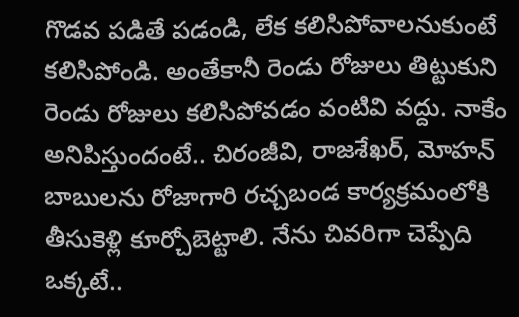గొడవ పడితే పడండి, లేక కలిసిపోవాలనుకుంటే కలిసిపోండి. అంతేకానీ రెండు రోజులు తిట్టుకుని రెండు రోజులు కలిసిపోవడం వంటివి వద్దు. నాకేం అనిపిస్తుందంటే.. చిరంజీవి, రాజశేఖర్, మోహన్ బాబులను రోజాగారి రచ్చబండ కార్యక్రమంలోకి తీసుకెళ్లి కూర్చోబెట్టాలి. నేను చివరిగా చెప్పేది ఒక్కటే..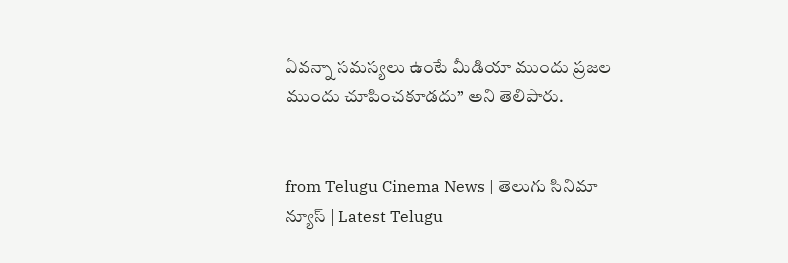ఏవన్నా సమస్యలు ఉంటే మీడియా ముందు ప్రజల ముందు చూపించకూడదు’’ అని తెలిపారు.


from Telugu Cinema News | తెలుగు సినిమా న్యూస్ | Latest Telugu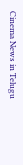Cinema News in Telugu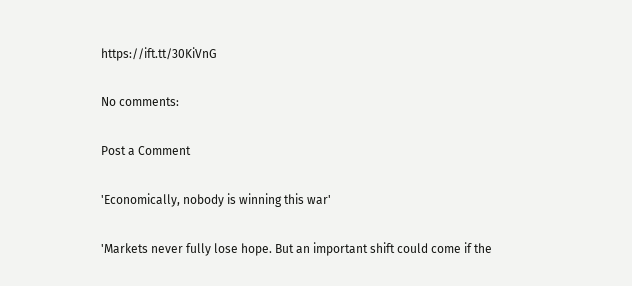https://ift.tt/30KiVnG

No comments:

Post a Comment

'Economically, nobody is winning this war'

'Markets never fully lose hope. But an important shift could come if the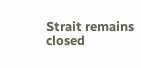Strait remains closed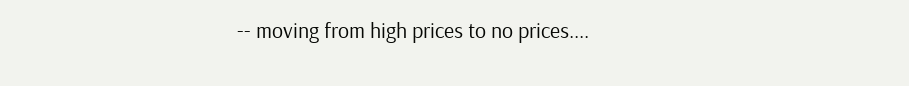-- moving from high prices to no prices....